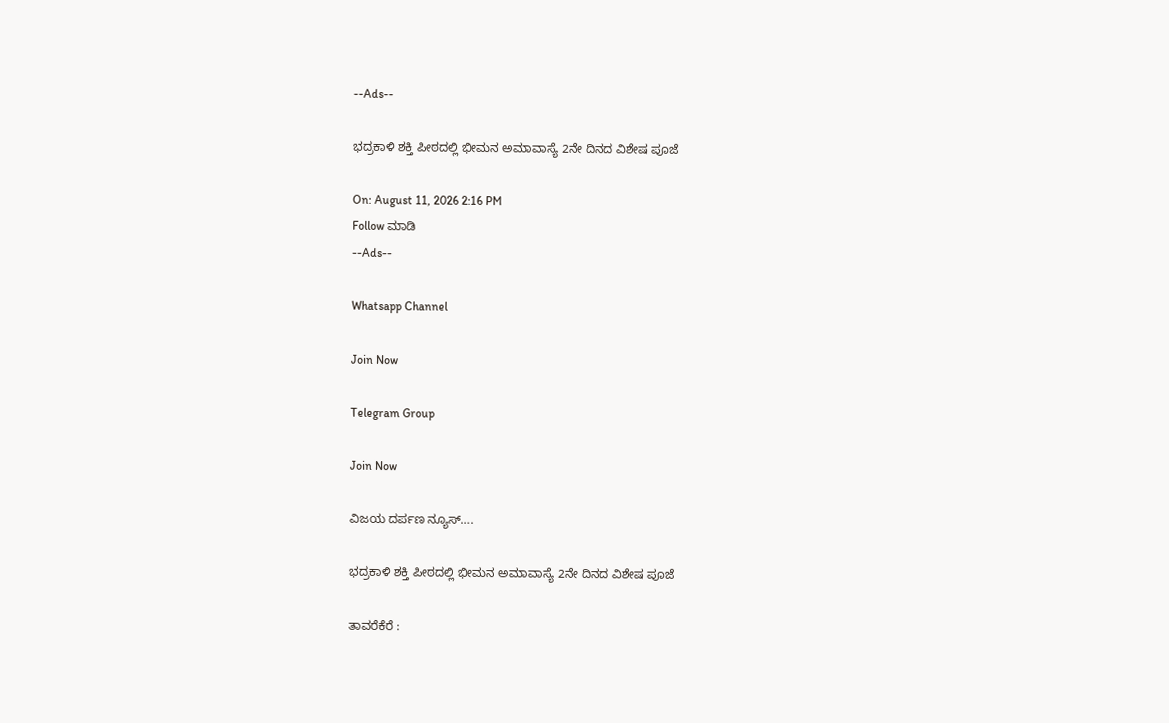--Ads--

ಭದ್ರಕಾಳಿ ಶಕ್ತಿ ಪೀಠದಲ್ಲಿ ಭೀಮನ ಅಮಾವಾಸ್ಯೆ 2ನೇ ದಿನದ ವಿಶೇಷ ಪೂಜೆ

On: August 11, 2026 2:16 PM
Follow ಮಾಡಿ
--Ads--

Whatsapp Channel

Join Now

Telegram Group

Join Now

ವಿಜಯ ದರ್ಪಣ ನ್ಯೂಸ್….

ಭದ್ರಕಾಳಿ ಶಕ್ತಿ ಪೀಠದಲ್ಲಿ ಭೀಮನ ಅಮಾವಾಸ್ಯೆ 2ನೇ ದಿನದ ವಿಶೇಷ ಪೂಜೆ

ತಾವರೆಕೆರೆ :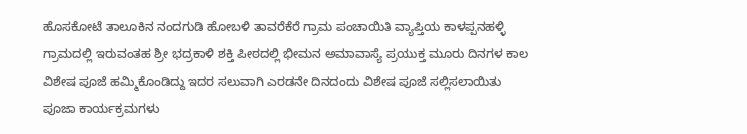ಹೊಸಕೋಟೆ ತಾಲೂಕಿನ ನಂದಗುಡಿ ಹೋಬಳಿ ತಾವರೆಕೆರೆ ಗ್ರಾಮ ಪಂಚಾಯಿತಿ ವ್ಯಾಪ್ತಿಯ ಕಾಳಪ್ಪನಹಳ್ಳಿ ಗ್ರಾಮದಲ್ಲಿ ಇರುವಂತಹ ಶ್ರೀ ಭದ್ರಕಾಳಿ ಶಕ್ತಿ ಪೀಠದಲ್ಲಿ ಭೀಮನ ಅಮಾವಾಸ್ಯೆ ಪ್ರಯುಕ್ತ ಮೂರು ದಿನಗಳ ಕಾಲ ವಿಶೇಷ ಪೂಜೆ ಹಮ್ಮಿಕೊಂಡಿದ್ದು ಇದರ ಸಲುವಾಗಿ ಎರಡನೇ ದಿನದಂದು ವಿಶೇಷ ಪೂಜೆ ಸಲ್ಲಿಸಲಾಯಿತು ಪೂಜಾ ಕಾರ್ಯಕ್ರಮಗಳು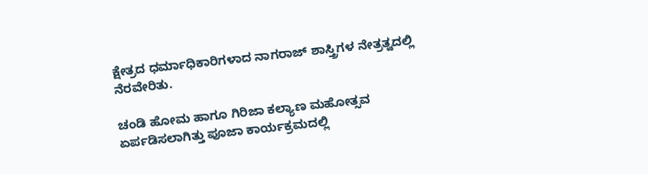ಕ್ಷೇತ್ರದ ಧರ್ಮಾಧಿಕಾರಿಗಳಾದ ನಾಗರಾಜ್ ಶಾಸ್ತ್ರಿಗಳ ನೇತ್ರತ್ವದಲ್ಲಿ ನೆರವೇರಿತು.

ಚಂಡಿ ಹೋಮ ಹಾಗೂ ಗಿರಿಜಾ ಕಲ್ಯಾಣ ಮಹೋತ್ಸವ ಏರ್ಪಡಿಸಲಾಗಿತ್ತು ಪೂಜಾ ಕಾರ್ಯಕ್ರಮದಲ್ಲಿ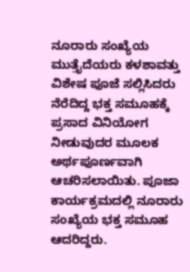ನೂರಾರು ಸಂಖ್ಯೆಯ ಮುತ್ತೈದೆಯರು ಕಳಶಾವತ್ತು ವಿಶೇಷ ಪೂಜೆ ಸಲ್ಲಿಸಿದರು ನೆರೆದಿದ್ದ ಭಕ್ತ ಸಮೂಹಕ್ಕೆ ಪ್ರಸಾದ ವಿನಿಯೋಗ ನೀಡುವುದರ ಮೂಲಕ ಅರ್ಥಪೂರ್ಣವಾಗಿ ಆಚರಿಸಲಾಯಿತು. ಪೂಜಾ ಕಾರ್ಯಕ್ರಮದಲ್ಲಿ ನೂರಾರು ಸಂಖ್ಯೆಯ ಭಕ್ತ ಸಮೂಹ ಆದರಿದ್ದರು.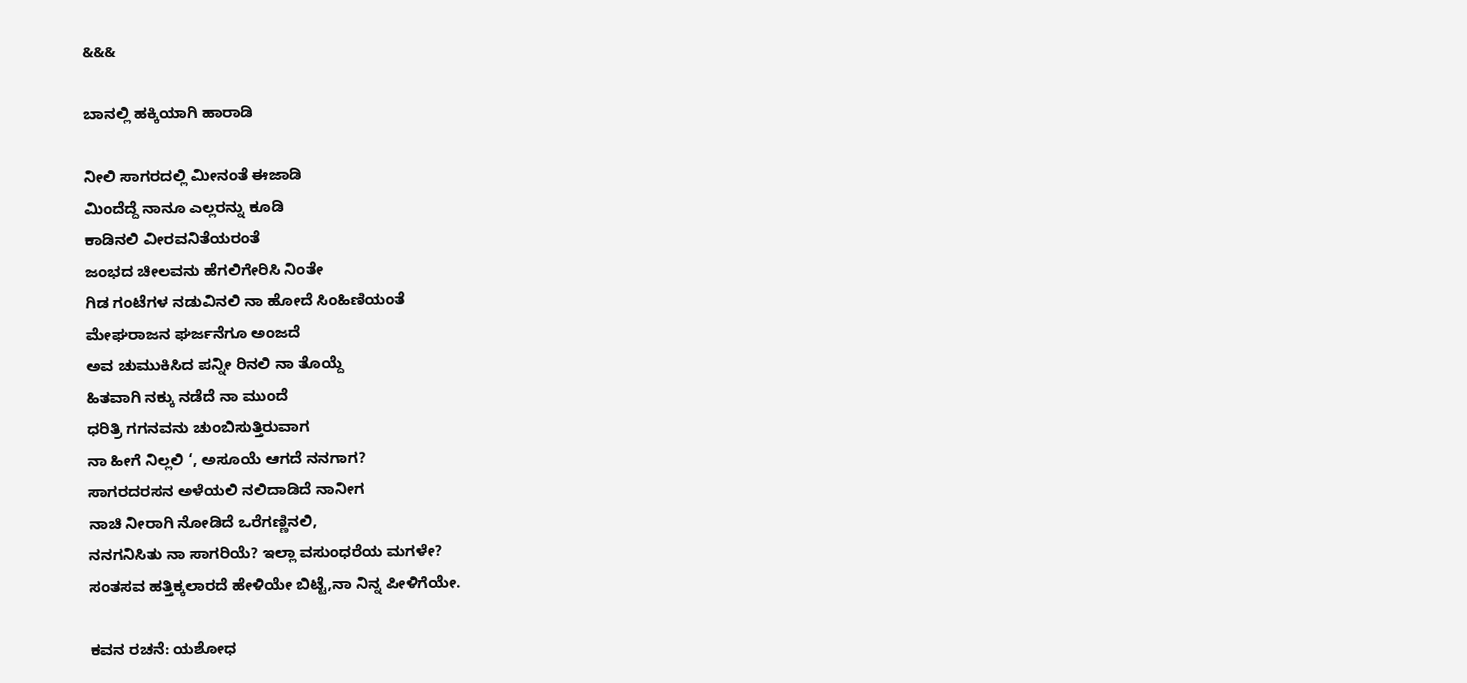&&&

ಬಾನಲ್ಲಿ ಹಕ್ಕಿಯಾಗಿ ಹಾರಾಡಿ

ನೀಲಿ ಸಾಗರದಲ್ಲಿ ಮೀನಂತೆ ಈಜಾಡಿ
ಮಿಂದೆದ್ದೆ ನಾನೂ ಎಲ್ಲರನ್ನು ಕೂಡಿ
ಕಾಡಿನಲಿ ವೀರವನಿತೆಯರಂತೆ
ಜಂಭದ ಚೀಲವನು ಹೆಗಲಿಗೇರಿಸಿ ನಿಂತೇ
ಗಿಡ ಗಂಟೆಗಳ ನಡುವಿನಲಿ ನಾ ಹೋದೆ ಸಿಂಹಿಣಿಯಂತೆ
ಮೇಘರಾಜನ ಘರ್ಜನೆಗೂ ಅಂಜದೆ
ಅವ ಚುಮುಕಿಸಿದ ಪನ್ನೀ ರಿನಲಿ ನಾ ತೊಯ್ದೆ
ಹಿತವಾಗಿ ನಕ್ಕು ನಡೆದೆ ನಾ ಮುಂದೆ
ಧರಿತ್ರಿ ಗಗನವನು ಚುಂಬಿಸುತ್ತಿರುವಾಗ
ನಾ ಹೀಗೆ ನಿಲ್ಲಲಿ ‘, ಅಸೂಯೆ ಆಗದೆ ನನಗಾಗ?
ಸಾಗರದರಸನ ಅಳೆಯಲಿ ನಲಿದಾಡಿದೆ ನಾನೀಗ
ನಾಚಿ ನೀರಾಗಿ ನೋಡಿದೆ ಒರೆಗಣ್ಣಿನಲಿ,
ನನಗನಿಸಿತು ನಾ ಸಾಗರಿಯೆ? ಇಲ್ಲಾ ವಸುಂಧರೆಯ ಮಗಳೇ?
ಸಂತಸವ ಹತ್ತಿಕ್ಕಲಾರದೆ ಹೇಳಿಯೇ ಬಿಟ್ಟೆ,ನಾ ನಿನ್ನ ಪೀಳಿಗೆಯೇ.

ಕವನ ರಚನೆ: ಯಶೋಧ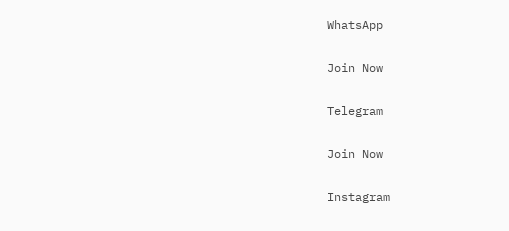WhatsApp

Join Now

Telegram

Join Now

Instagram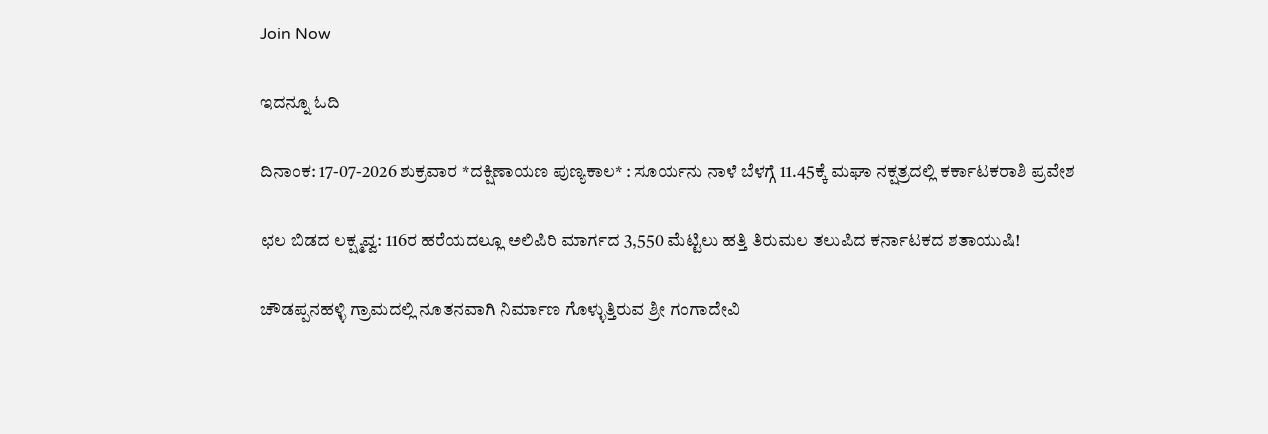Join Now

ಇದನ್ನೂ ಓದಿ

ದಿನಾಂಕ: 17-07-2026 ಶುಕ್ರವಾರ *ದಕ್ಷಿಣಾಯಣ ಪುಣ್ಯಕಾಲ* : ಸೂರ್ಯನು ನಾಳೆ ಬೆಳಗ್ಗೆ 11.45ಕ್ಕೆ ಮಘಾ ನಕ್ಷತ್ರದಲ್ಲಿ ಕರ್ಕಾಟಕರಾಶಿ ಪ್ರವೇಶ

ಛಲ ಬಿಡದ ಲಕ್ಷ್ಮವ್ವ: 116ರ ಹರೆಯದಲ್ಲೂ ಅಲಿಪಿರಿ ಮಾರ್ಗದ 3,550 ಮೆಟ್ಟಿಲು ಹತ್ತಿ ತಿರುಮಲ ತಲುಪಿದ ಕರ್ನಾಟಕದ ಶತಾಯುಷಿ!

ಚೌಡಪ್ಪನಹಳ್ಳಿ ಗ್ರಾಮದಲ್ಲಿ ನೂತನವಾಗಿ ನಿರ್ಮಾಣ ಗೊಳ್ಳುತ್ತಿರುವ ಶ್ರೀ ಗಂಗಾದೇವಿ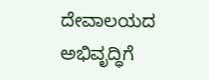ದೇವಾಲಯದ ಅಭಿವೃದ್ಧಿಗೆ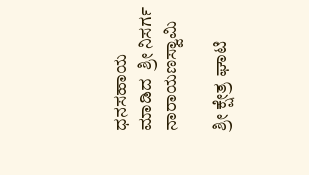ಧನಸಹಾಯ  ಮಾಡಿದ  ಶ್ರೀ ನಿಸರ್ಗ ನಾರಾಯಣಸ್ವಾಮಿ

ಶ್ರೀ ಕ್ಷೇತ್ರ ಘಾಟಿ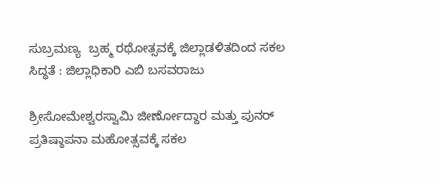ಸುಬ್ರಮಣ್ಯ  ಬ್ರಹ್ಮ ರಥೋತ್ಸವಕ್ಕೆ ಜಿಲ್ಲಾಡಳಿತದಿಂದ ಸಕಲ ಸಿದ್ಧತೆ : ಜಿಲ್ಲಾಧಿಕಾರಿ ಎಬಿ ಬಸವರಾಜು

ಶ್ರೀಸೋಮೇಶ್ವರಸ್ವಾಮಿ ಜೀರ್ಣೋದ್ದಾರ ಮತ್ತು ಪುನ‌ರ್ ಪ್ರತಿಷ್ಠಾಪನಾ ಮಹೋತ್ಸವಕ್ಕೆ ಸಕಲ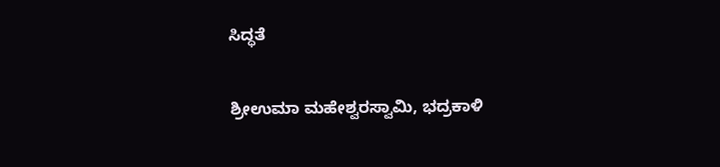ಸಿದ್ಧತೆ

ಶ್ರೀಉಮಾ ಮಹೇಶ್ವರಸ್ವಾಮಿ, ಭದ್ರಕಾಳಿ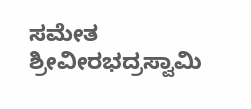ಸಮೇತ ಶ್ರೀವೀರಭದ್ರಸ್ವಾಮಿ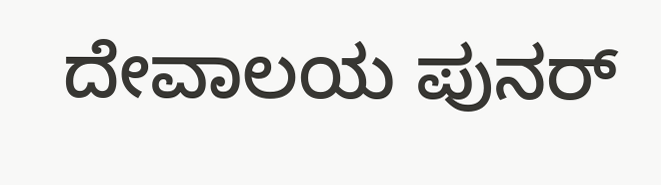ದೇವಾಲಯ ಪುನರ್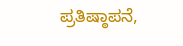ಪ್ರತಿಷ್ಠಾಪನೆ,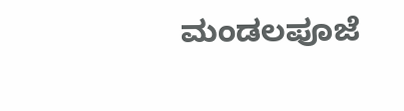ಮಂಡಲಪೂಜೆ